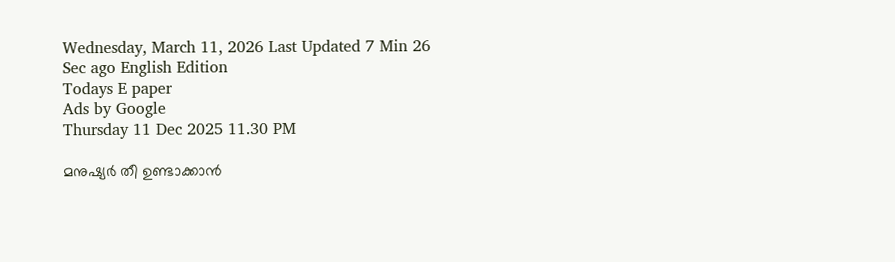Wednesday, March 11, 2026 Last Updated 7 Min 26 Sec ago English Edition
Todays E paper
Ads by Google
Thursday 11 Dec 2025 11.30 PM

മനുഷ്യര്‍ തീ ഉണ്ടാക്കാന്‍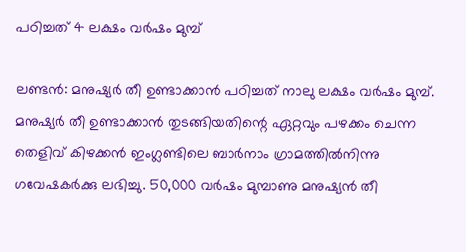പഠിച്ചത്‌ 4 ലക്ഷം വര്‍ഷം മുമ്പ്‌

ലണ്ടന്‍: മനുഷ്യര്‍ തീ ഉണ്ടാക്കാന്‍ പഠിച്ചത്‌ നാലു ലക്ഷം വര്‍ഷം മുമ്പ്‌. മനുഷ്യര്‍ തീ ഉണ്ടാക്കാന്‍ തുടങ്ങിയതിന്റെ ഏറ്റവും പഴക്കം ചെന്ന തെളിവ്‌ കിഴക്കന്‍ ഇംഗ്ലണ്ടിലെ ബാര്‍നാം ഗ്രാമത്തില്‍നിന്നു ഗവേഷകര്‍ക്കു ലഭിച്ചു. 50,000 വര്‍ഷം മുമ്പാണു മനുഷ്യന്‍ തീ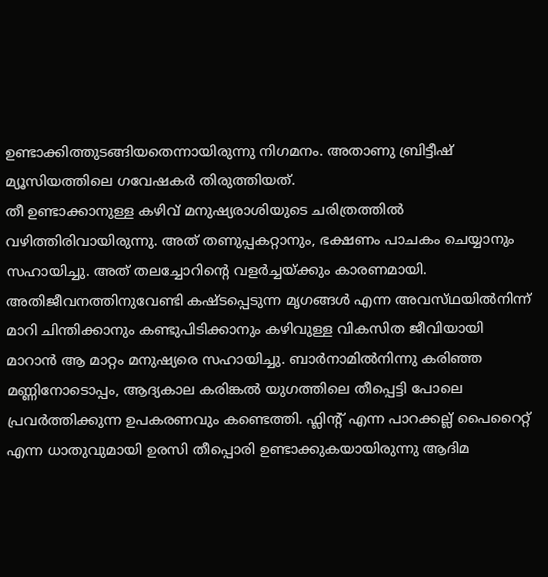ഉണ്ടാക്കിത്തുടങ്ങിയതെന്നായിരുന്നു നിഗമനം. അതാണു ബ്രിട്ടീഷ്‌ മ്യൂസിയത്തിലെ ഗവേഷകര്‍ തിരുത്തിയത്‌.
തീ ഉണ്ടാക്കാനുള്ള കഴിവ്‌ മനുഷ്യരാശിയുടെ ചരിത്രത്തില്‍ വഴിത്തിരിവായിരുന്നു. അത്‌ തണുപ്പകറ്റാനും, ഭക്ഷണം പാചകം ചെയ്യാനും സഹായിച്ചു. അത്‌ തലച്ചോറിന്റെ വളര്‍ച്ചയ്‌ക്കും കാരണമായി. അതിജീവനത്തിനുവേണ്ടി കഷ്‌ടപ്പെടുന്ന മൃഗങ്ങള്‍ എന്ന അവസ്‌ഥയില്‍നിന്ന്‌ മാറി ചിന്തിക്കാനും കണ്ടുപിടിക്കാനും കഴിവുള്ള വികസിത ജീവിയായി മാറാന്‍ ആ മാറ്റം മനുഷ്യരെ സഹായിച്ചു. ബാര്‍നാമില്‍നിന്നു കരിഞ്ഞ മണ്ണിനോടൊപ്പം, ആദ്യകാല കരിങ്കല്‍ യുഗത്തിലെ തീപ്പെട്ടി പോലെ പ്രവര്‍ത്തിക്കുന്ന ഉപകരണവും കണ്ടെത്തി. ഫ്ലിന്റ്‌ എന്ന പാറക്കല്ല്‌ പൈറൈറ്റ്‌ എന്ന ധാതുവുമായി ഉരസി തീപ്പൊരി ഉണ്ടാക്കുകയായിരുന്നു ആദിമ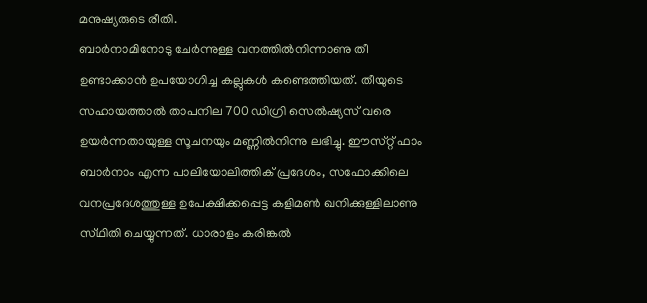മനുഷ്യരുടെ രീതി.
ബാര്‍നാമിനോടു ചേര്‍ന്നുള്ള വനത്തില്‍നിന്നാണു തീ ഉണ്ടാക്കാന്‍ ഉപയോഗിച്ച കല്ലുകള്‍ കണ്ടെത്തിയത്‌. തീയുടെ സഹായത്താല്‍ താപനില 700 ഡിഗ്രി സെല്‍ഷ്യസ്‌ വരെ ഉയര്‍ന്നതായുള്ള സൂചനയും മണ്ണില്‍നിന്നു ലഭിച്ചു. ഈസ്‌റ്റ്‌ ഫാം ബാര്‍നാം എന്ന പാലിയോലിത്തിക്‌ പ്രദേശം, സഫോക്കിലെ വനപ്രദേശത്തുള്ള ഉപേക്ഷിക്കപ്പെട്ട കളിമണ്‍ ഖനിക്കുള്ളിലാണു സ്‌ഥിതി ചെയ്യുന്നത്‌. ധാരാളം കരിങ്കല്‍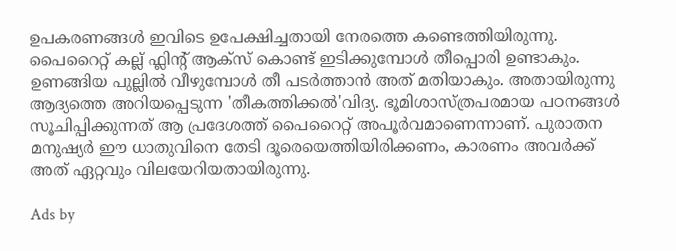ഉപകരണങ്ങള്‍ ഇവിടെ ഉപേക്ഷിച്ചതായി നേരത്തെ കണ്ടെത്തിയിരുന്നു.
പൈറൈറ്റ്‌ കല്ല്‌ ഫ്ലിന്റ്‌ ആക്‌സ്‌ കൊണ്ട്‌ ഇടിക്കുമ്പോള്‍ തീപ്പൊരി ഉണ്ടാകും. ഉണങ്ങിയ പുല്ലില്‍ വീഴുമ്പോള്‍ തീ പടര്‍ത്താന്‍ അത്‌ മതിയാകും. അതായിരുന്നു ആദ്യത്തെ അറിയപ്പെടുന്ന 'തീകത്തിക്കല്‍'വിദ്യ. ഭൂമിശാസ്‌ത്രപരമായ പഠനങ്ങള്‍ സൂചിപ്പിക്കുന്നത്‌ ആ പ്രദേശത്ത്‌ പൈറൈറ്റ്‌ അപൂര്‍വമാണെന്നാണ്‌. പുരാതന മനുഷ്യര്‍ ഈ ധാതുവിനെ തേടി ദൂരെയെത്തിയിരിക്കണം, കാരണം അവര്‍ക്ക്‌ അത്‌ ഏറ്റവും വിലയേറിയതായിരുന്നു.

Ads by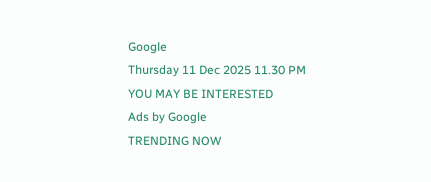Google
Thursday 11 Dec 2025 11.30 PM
YOU MAY BE INTERESTED
Ads by Google
TRENDING NOW